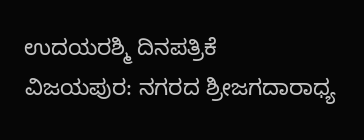ಉದಯರಶ್ಮಿ ದಿನಪತ್ರಿಕೆ
ವಿಜಯಪುರ: ನಗರದ ಶ್ರೀಜಗದಾರಾಧ್ಯ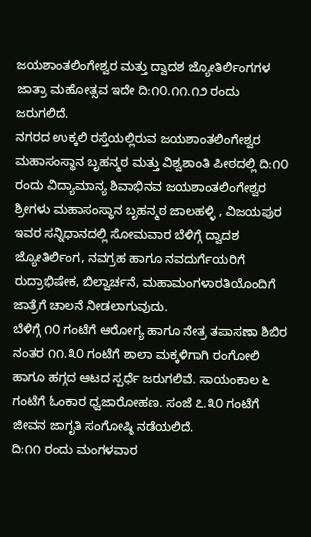ಜಯಶಾಂತಲಿಂಗೇಶ್ವರ ಮತ್ತು ದ್ವಾದಶ ಜ್ಯೋತಿರ್ಲಿಂಗಗಳ ಜಾತ್ರಾ ಮಹೋತ್ಸವ ಇದೇ ದಿ:೧೦.೧೧.೧೨ ರಂದು ಜರುಗಲಿದೆ.
ನಗರದ ಉಕ್ಕಲಿ ರಸ್ತೆಯಲ್ಲಿರುವ ಜಯಶಾಂತಲಿಂಗೇಶ್ವರ ಮಹಾಸಂಸ್ಥಾನ ಬೃಹನ್ಮಠ ಮತ್ತು ವಿಶ್ವಶಾಂತಿ ಪೀಠದಲ್ಲಿ ದಿ:೧೦ ರಂದು ವಿದ್ಯಾಮಾನ್ಯ ಶಿವಾಭಿನವ ಜಯಶಾಂತಲಿಂಗೇಶ್ವರ ಶ್ರೀಗಳು ಮಹಾಸಂಸ್ಥಾನ ಬೃಹನ್ಮಠ ಜಾಲಹಳ್ಳಿ , ವಿಜಯಪುರ ಇವರ ಸನ್ನಿಧಾನದಲ್ಲಿ ಸೋಮವಾರ ಬೆಳಿಗ್ಗೆ ದ್ವಾದಶ ಜ್ಯೋತಿರ್ಲಿಂಗ, ನವಗ್ರಹ ಹಾಗೂ ನವದುರ್ಗೆಯರಿಗೆ ರುದ್ರಾಭಿಷೇಕ, ಬಿಲ್ವಾರ್ಚನೆ, ಮಹಾಮಂಗಳಾರತಿಯೊಂದಿಗೆ ಜಾತ್ರೆಗೆ ಚಾಲನೆ ನೀಡಲಾಗುವುದು.
ಬೆಳಿಗ್ಗೆ ೧೦ ಗಂಟೆಗೆ ಆರೋಗ್ಯ ಹಾಗೂ ನೇತ್ರ ತಪಾಸಣಾ ಶಿಬಿರ ನಂತರ ೧೧.೩೦ ಗಂಟೆಗೆ ಶಾಲಾ ಮಕ್ಕಳಿಗಾಗಿ ರಂಗೋಲಿ ಹಾಗೂ ಹಗ್ಗದ ಆಟದ ಸ್ಪರ್ಧೆ ಜರುಗಲಿವೆ. ಸಾಯಂಕಾಲ ೬ ಗಂಟೆಗೆ ಓಂಕಾರ ಧ್ವಜಾರೋಹಣ. ಸಂಜೆ ೭.೩೦ ಗಂಟೆಗೆ ಜೀವನ ಜಾಗೃತಿ ಸಂಗೋಷ್ಠಿ ನಡೆಯಲಿದೆ.
ದಿ:೧೧ ರಂದು ಮಂಗಳವಾರ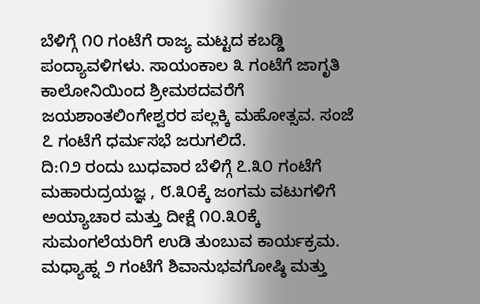ಬೆಳಿಗ್ಗೆ ೧೦ ಗಂಟೆಗೆ ರಾಜ್ಯ ಮಟ್ಟದ ಕಬಡ್ಡಿ ಪಂದ್ಯಾವಳಿಗಳು. ಸಾಯಂಕಾಲ ೩ ಗಂಟೆಗೆ ಜಾಗೃತಿ ಕಾಲೋನಿಯಿಂದ ಶ್ರೀಮಠದವರೆಗೆ ಜಯಶಾಂತಲಿಂಗೇಶ್ವರರ ಪಲ್ಲಕ್ಕಿ ಮಹೋತ್ಸವ. ಸಂಜೆ ೭ ಗಂಟೆಗೆ ಧರ್ಮಸಭೆ ಜರುಗಲಿದೆ.
ದಿ:೧೨ ರಂದು ಬುಧವಾರ ಬೆಳಿಗ್ಗೆ ೭.೩೦ ಗಂಟೆಗೆ ಮಹಾರುದ್ರಯಜ್ಞ , ೮.೩೦ಕ್ಕೆ ಜಂಗಮ ವಟುಗಳಿಗೆ ಅಯ್ಯಾಚಾರ ಮತ್ತು ದೀಕ್ಷೆ ೧೦.೩೦ಕ್ಕೆ ಸುಮಂಗಲೆಯರಿಗೆ ಉಡಿ ತುಂಬುವ ಕಾರ್ಯಕ್ರಮ. ಮಧ್ಯಾಹ್ನ ೨ ಗಂಟೆಗೆ ಶಿವಾನುಭವಗೋಷ್ಠಿ ಮತ್ತು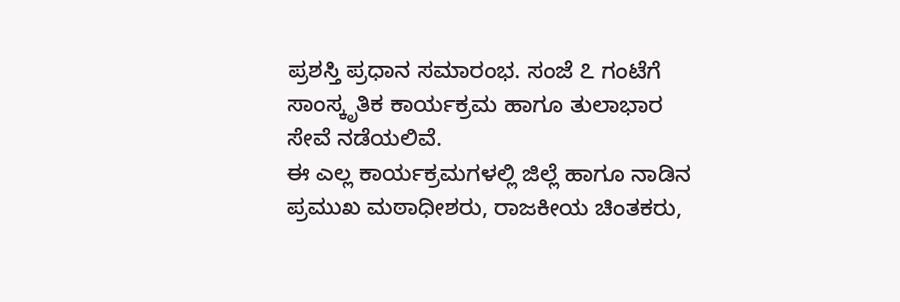ಪ್ರಶಸ್ತಿ ಪ್ರಧಾನ ಸಮಾರಂಭ. ಸಂಜೆ ೭ ಗಂಟೆಗೆ ಸಾಂಸ್ಕೃತಿಕ ಕಾರ್ಯಕ್ರಮ ಹಾಗೂ ತುಲಾಭಾರ ಸೇವೆ ನಡೆಯಲಿವೆ.
ಈ ಎಲ್ಲ ಕಾರ್ಯಕ್ರಮಗಳಲ್ಲಿ ಜಿಲ್ಲೆ ಹಾಗೂ ನಾಡಿನ ಪ್ರಮುಖ ಮಠಾಧೀಶರು, ರಾಜಕೀಯ ಚಿಂತಕರು,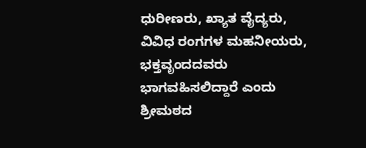ಧುರೀಣರು, ಖ್ಯಾತ ವೈದ್ಯರು, ವಿವಿಧ ರಂಗಗಳ ಮಹನೀಯರು, ಭಕ್ತವೃಂದದವರು ಭಾಗವಹಿಸಲಿದ್ದಾರೆ ಎಂದು ಶ್ರೀಮಠದ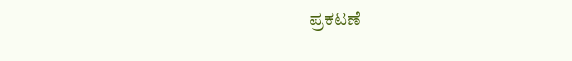ಪ್ರಕಟಣೆ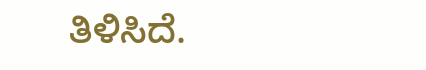ತಿಳಿಸಿದೆ.